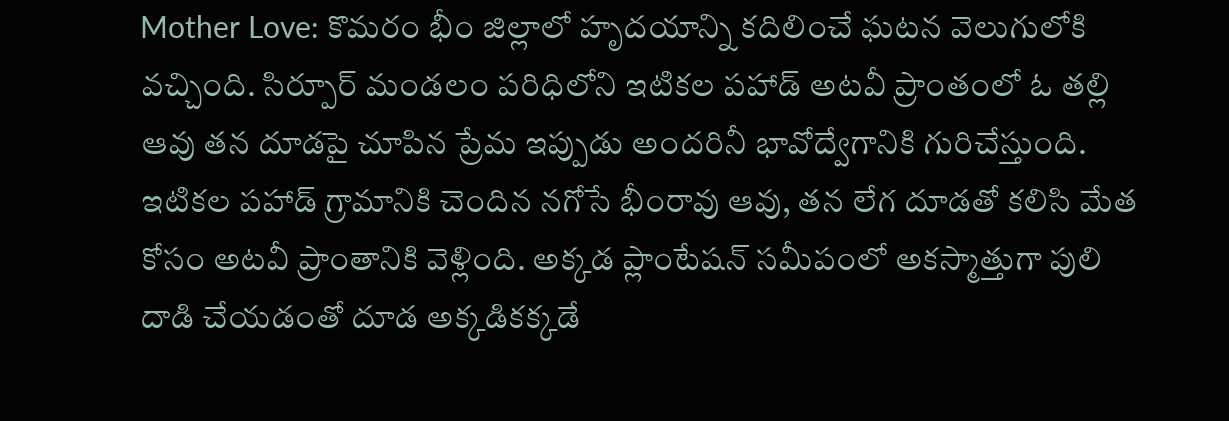Mother Love: కొమరం భీం జిల్లాలో హృదయాన్ని కదిలించే ఘటన వెలుగులోకి వచ్చింది. సిర్పూర్ మండలం పరిధిలోని ఇటికల పహాడ్ అటవీ ప్రాంతంలో ఓ తల్లి ఆవు తన దూడపై చూపిన ప్రేమ ఇప్పుడు అందరినీ భావోద్వేగానికి గురిచేస్తుంది. ఇటికల పహాడ్ గ్రామానికి చెందిన నగోసే భీంరావు ఆవు, తన లేగ దూడతో కలిసి మేత కోసం అటవీ ప్రాంతానికి వెళ్లింది. అక్కడ ప్లాంటేషన్ సమీపంలో అకస్మాత్తుగా పులి దాడి చేయడంతో దూడ అక్కడికక్కడే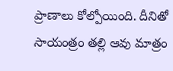ప్రాణాలు కోల్పోయింది. దీనితో సాయంత్రం తల్లి ఆవు మాత్రం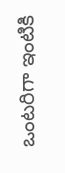ఒంటరిగా ఇంటికి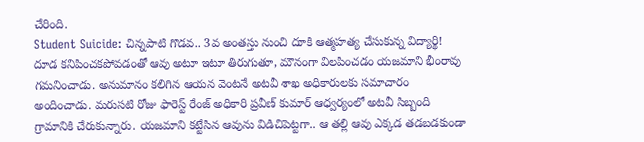చేరింది.
Student Suicide: చిన్నపాటి గొడవ.. 3వ అంతస్తు నుంచి దూకి ఆత్మహత్య చేసుకున్న విద్యార్థి!
దూడ కనిపించకపోవడంతో ఆవు అటూ ఇటూ తిరుగుతూ, మౌనంగా విలపించడం యజమాని భీంరావు గమనించాడు. అనుమానం కలిగిన ఆయన వెంటనే అటవీ శాఖ అధికారులకు సమాచారం అందించాడు. మరుసటి రోజు ఫారెస్ట్ రేంజ్ అధికారి ప్రవీణ్ కుమార్ ఆధ్వర్యంలో అటవీ సిబ్బంది గ్రామానికి చేరుకున్నారు. యజమాని కట్టేసిన ఆవును విడిచిపెట్టగా.. ఆ తల్లి ఆవు ఎక్కడ తడబడకుండా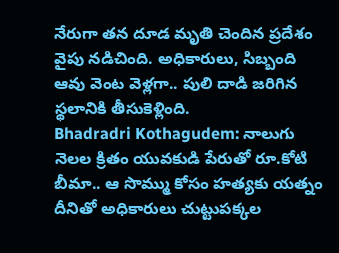నేరుగా తన దూడ మృతి చెందిన ప్రదేశం వైపు నడిచింది. అధికారులు, సిబ్బంది ఆవు వెంట వెళ్లగా.. పులి దాడి జరిగిన స్థలానికి తీసుకెళ్లింది.
Bhadradri Kothagudem: నాలుగు నెలల క్రితం యువకుడి పేరుతో రూ.కోటి బీమా.. ఆ సొమ్ము కోసం హత్యకు యత్నం
దీనితో అధికారులు చుట్టుపక్కల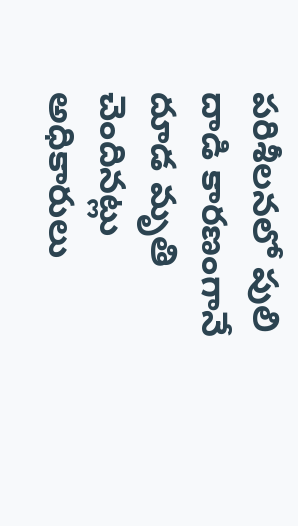పరిశీలనలో పులి దాడి కారణంగానే దూడ మృతి చెందినట్లు అధికారులు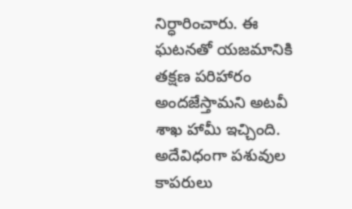నిర్ధారించారు. ఈ ఘటనతో యజమానికి తక్షణ పరిహారం అందజేస్తామని అటవీ శాఖ హామీ ఇచ్చింది. అదేవిధంగా పశువుల కాపరులు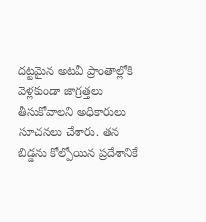దట్టమైన అటవీ ప్రాంతాల్లోకి వెళ్లకుండా జాగ్రత్తలు తీసుకోవాలని అధికారులు సూచనలు చేశారు. తన బిడ్డను కోల్పోయిన ప్రదేశానికే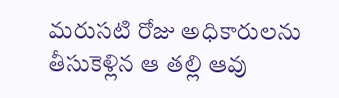మరుసటి రోజు అధికారులను తీసుకెళ్లిన ఆ తల్లి ఆవు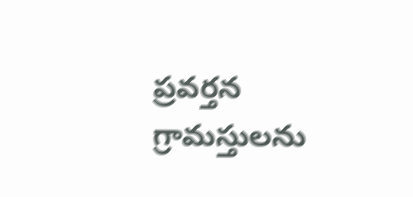ప్రవర్తన గ్రామస్తులను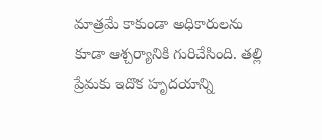మాత్రమే కాకుండా అధికారులను కూడా ఆశ్చర్యానికి గురిచేసింది. తల్లి ప్రేమకు ఇదొక హృదయాన్ని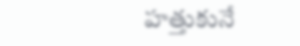హత్తుకునే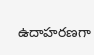ఉదాహరణగా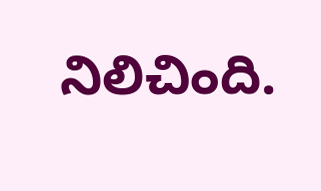నిలిచింది.